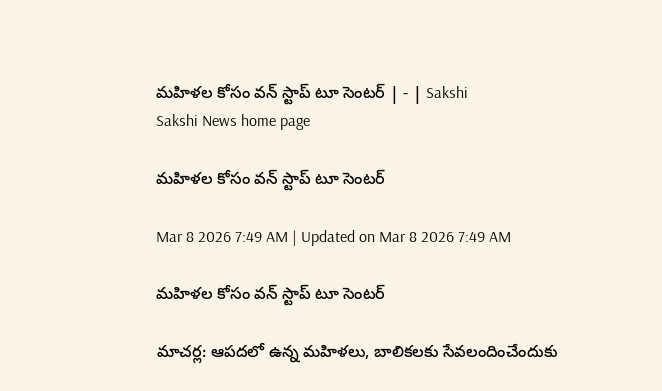మహిళల కోసం వన్‌ స్టాప్‌ టూ సెంటర్‌ | - | Sakshi
Sakshi News home page

మహిళల కోసం వన్‌ స్టాప్‌ టూ సెంటర్‌

Mar 8 2026 7:49 AM | Updated on Mar 8 2026 7:49 AM

మహిళల కోసం వన్‌ స్టాప్‌ టూ సెంటర్‌

మాచర్ల: ఆపదలో ఉన్న మహిళలు, బాలికలకు సేవలందించేందుకు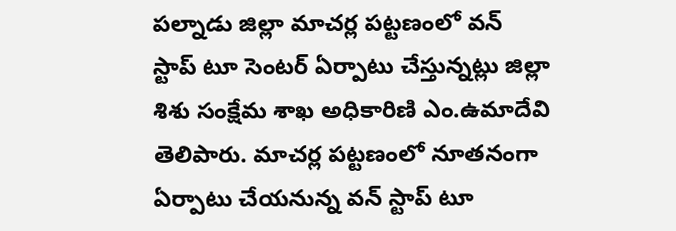పల్నాడు జిల్లా మాచర్ల పట్టణంలో వన్‌ స్టాప్‌ టూ సెంటర్‌ ఏర్పాటు చేస్తున్నట్లు జిల్లా శిశు సంక్షేమ శాఖ అధికారిణి ఎం.ఉమాదేవి తెలిపారు. మాచర్ల పట్టణంలో నూతనంగా ఏర్పాటు చేయనున్న వన్‌ స్టాప్‌ టూ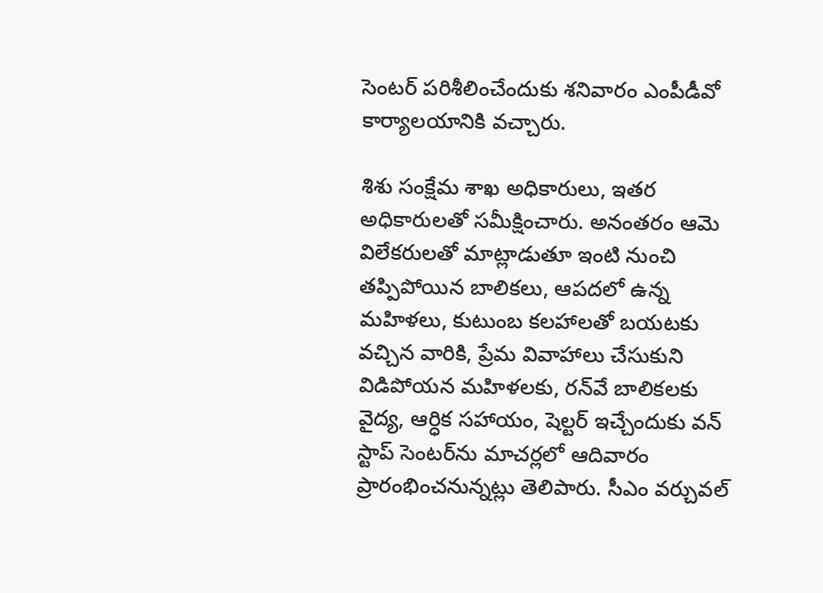సెంటర్‌ పరిశీలించేందుకు శనివారం ఎంపీడీవో కార్యాలయానికి వచ్చారు.

శిశు సంక్షేమ శాఖ అధికారులు, ఇతర అధికారులతో సమీక్షించారు. అనంతరం ఆమె విలేకరులతో మాట్లాడుతూ ఇంటి నుంచి తప్పిపోయిన బాలికలు, ఆపదలో ఉన్న మహిళలు, కుటుంబ కలహాలతో బయటకు వచ్చిన వారికి, ప్రేమ వివాహాలు చేసుకుని విడిపోయన మహిళలకు, రన్‌వే బాలికలకు వైద్య, ఆర్ధిక సహాయం, షెల్టర్‌ ఇచ్చేందుకు వన్‌ స్టాప్‌ సెంటర్‌ను మాచర్లలో ఆదివారం ప్రారంభించనున్నట్లు తెలిపారు. సీఎం వర్చువల్‌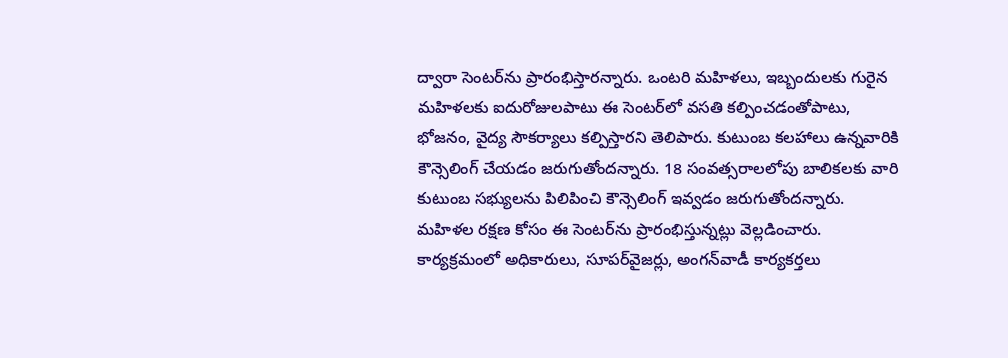ద్వారా సెంటర్‌ను ప్రారంభిస్తారన్నారు. ఒంటరి మహిళలు, ఇబ్బందులకు గురైన మహిళలకు ఐదురోజులపాటు ఈ సెంటర్‌లో వసతి కల్పించడంతోపాటు, భోజనం, వైద్య సౌకర్యాలు కల్పిస్తారని తెలిపారు. కుటుంబ కలహాలు ఉన్నవారికి కౌన్సెలింగ్‌ చేయడం జరుగుతోందన్నారు. 18 సంవత్సరాలలోపు బాలికలకు వారి కుటుంబ సభ్యులను పిలిపించి కౌన్సెలింగ్‌ ఇవ్వడం జరుగుతోందన్నారు. మహిళల రక్షణ కోసం ఈ సెంటర్‌ను ప్రారంభిస్తున్నట్లు వెల్లడించారు. కార్యక్రమంలో అధికారులు, సూపర్‌వైజర్లు, అంగన్‌వాడీ కార్యకర్తలు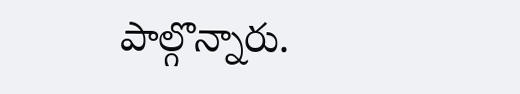పాల్గొన్నారు.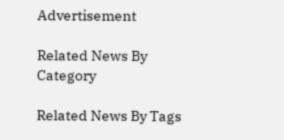Advertisement

Related News By Category

Related News By Tags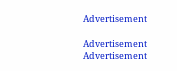Advertisement

Advertisement
Advertisement